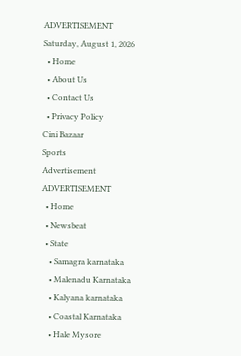ADVERTISEMENT
Saturday, August 1, 2026
  • Home
  • About Us
  • Contact Us
  • Privacy Policy
Cini Bazaar
Sports
Advertisement
ADVERTISEMENT
  • Home
  • Newsbeat
  • State
    • Samagra karnataka
    • Malenadu Karnataka
    • Kalyana karnataka
    • Coastal Karnataka
    • Hale Mysore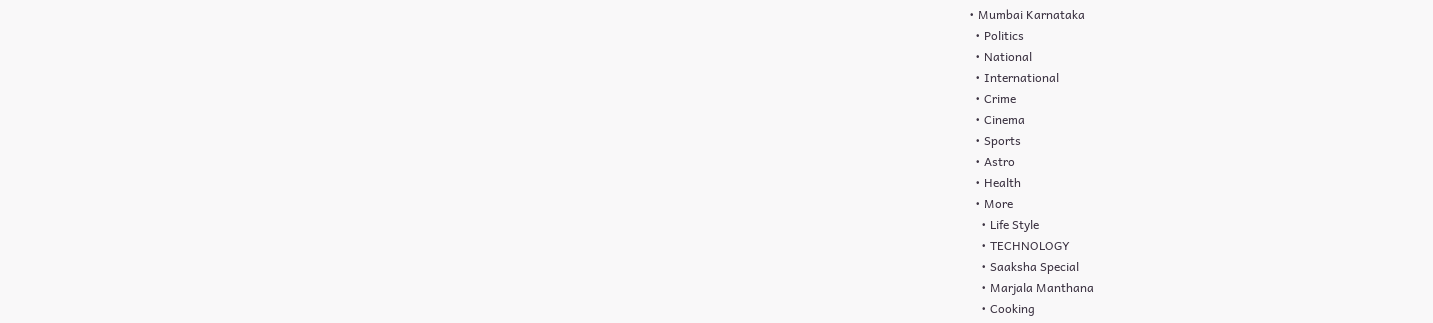• Mumbai Karnataka
  • Politics
  • National
  • International
  • Crime
  • Cinema
  • Sports
  • Astro
  • Health
  • More
    • Life Style
    • TECHNOLOGY
    • Saaksha Special
    • Marjala Manthana
    • Cooking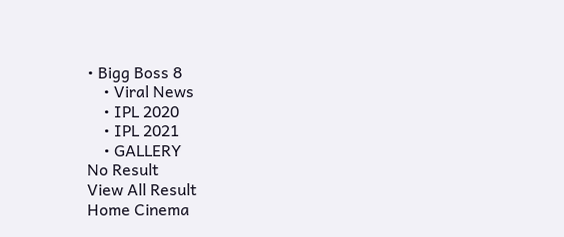• Bigg Boss 8
    • Viral News
    • IPL 2020
    • IPL 2021
    • GALLERY
No Result
View All Result
Home Cinema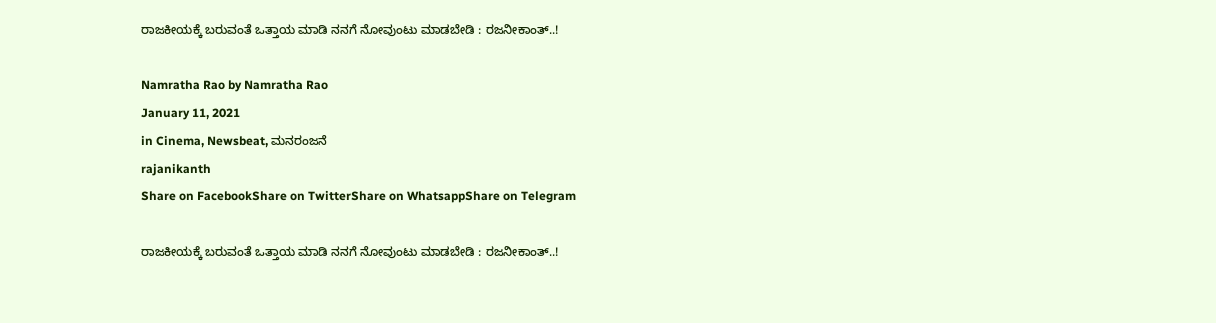ರಾಜಕೀಯಕ್ಕೆ ಬರುವಂತೆ ಒತ್ತಾಯ ಮಾಡಿ ನನಗೆ ನೋವುಂಟು ಮಾಡಬೇಡಿ : ರಜನೀಕಾಂತ್..!

Namratha Rao by Namratha Rao
January 11, 2021
in Cinema, Newsbeat, ಮನರಂಜನೆ
rajanikanth
Share on FacebookShare on TwitterShare on WhatsappShare on Telegram

ರಾಜಕೀಯಕ್ಕೆ ಬರುವಂತೆ ಒತ್ತಾಯ ಮಾಡಿ ನನಗೆ ನೋವುಂಟು ಮಾಡಬೇಡಿ : ರಜನೀಕಾಂತ್..!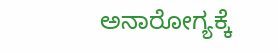ಅನಾರೋಗ್ಯಕ್ಕೆ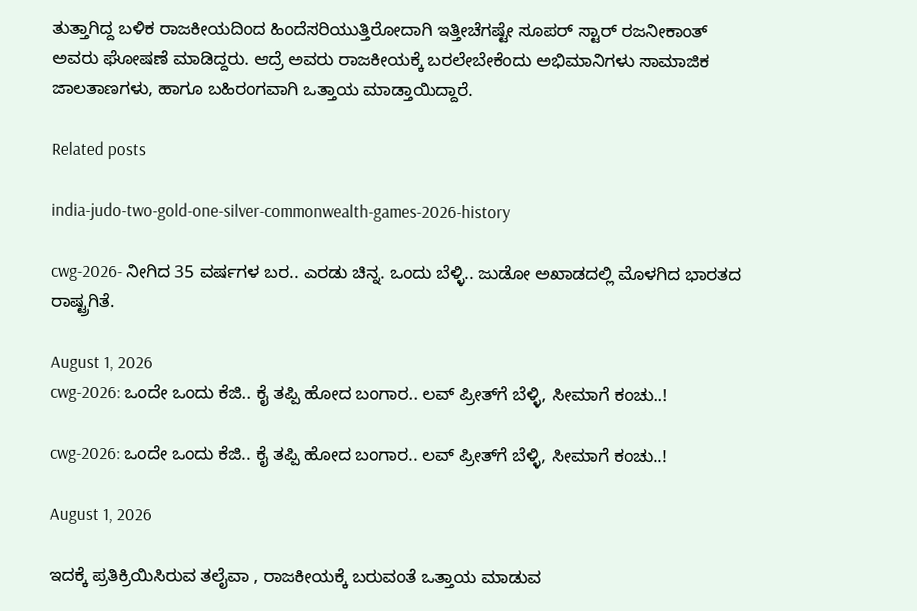ತುತ್ತಾಗಿದ್ದ ಬಳಿಕ ರಾಜಕೀಯದಿಂದ ಹಿಂದೆಸರಿಯುತ್ತಿರೋದಾಗಿ ಇತ್ತೀಚೆಗಷ್ಟೇ ಸೂಪರ್ ಸ್ಟಾರ್ ರಜನೀಕಾಂತ್ ಅವರು ಘೋಷಣೆ ಮಾಡಿದ್ದರು. ಆದ್ರೆ ಅವರು ರಾಜಕೀಯಕ್ಕೆ ಬರಲೇಬೇಕೆಂದು ಅಭಿಮಾನಿಗಳು ಸಾಮಾಜಿಕ ಜಾಲತಾಣಗಳು, ಹಾಗೂ ಬಹಿರಂಗವಾಗಿ ಒತ್ತಾಯ ಮಾಡ್ತಾಯಿದ್ದಾರೆ.

Related posts

india-judo-two-gold-one-silver-commonwealth-games-2026-history

cwg-2026- ನೀಗಿದ 35 ವರ್ಷಗಳ ಬರ.. ಎರಡು ಚಿನ್ನ. ಒಂದು ಬೆಳ್ಳಿ.. ಜುಡೋ ಅಖಾಡದಲ್ಲಿ ಮೊಳಗಿದ ಭಾರತದ ರಾಷ್ಟ್ರಗಿತೆ.

August 1, 2026
cwg-2026: ಒಂದೇ ಒಂದು ಕೆಜಿ.. ಕೈ ತಪ್ಪಿ ಹೋದ ಬಂಗಾರ.. ಲವ್ ಪ್ರೀತ್‍ಗೆ ಬೆಳ್ಳಿ, ಸೀಮಾಗೆ ಕಂಚು..!

cwg-2026: ಒಂದೇ ಒಂದು ಕೆಜಿ.. ಕೈ ತಪ್ಪಿ ಹೋದ ಬಂಗಾರ.. ಲವ್ ಪ್ರೀತ್‍ಗೆ ಬೆಳ್ಳಿ, ಸೀಮಾಗೆ ಕಂಚು..!

August 1, 2026

ಇದಕ್ಕೆ ಪ್ರತಿಕ್ರಿಯಿಸಿರುವ ತಲೈವಾ , ರಾಜಕೀಯಕ್ಕೆ ಬರುವಂತೆ ಒತ್ತಾಯ ಮಾಡುವ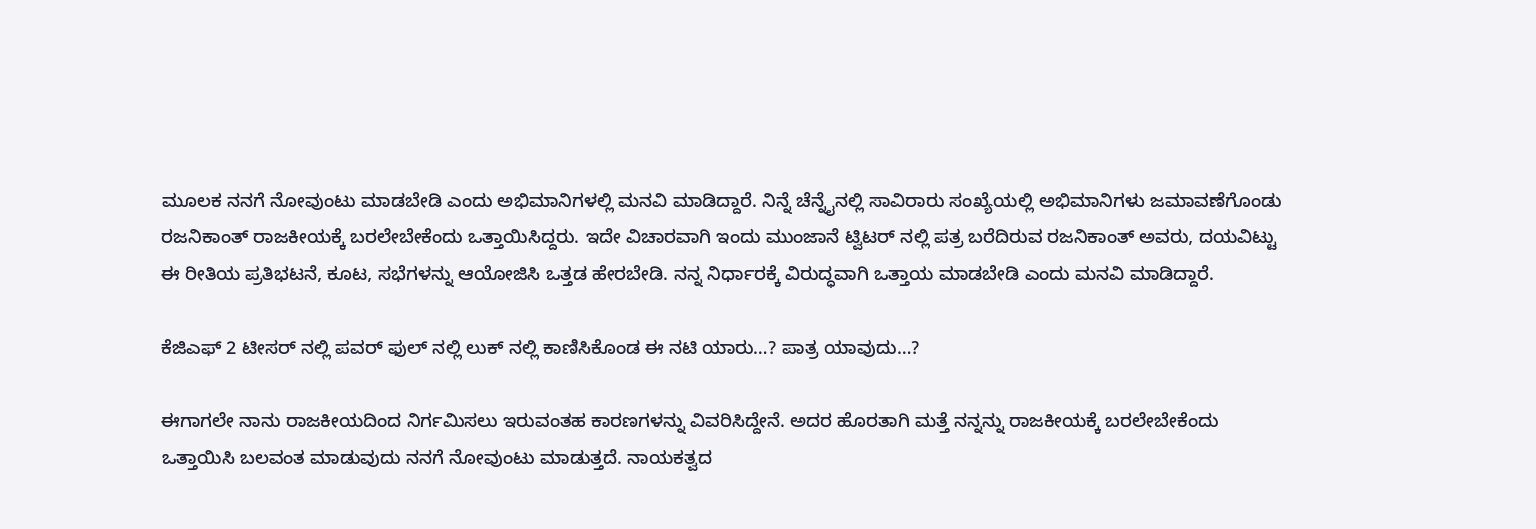ಮೂಲಕ ನನಗೆ ನೋವುಂಟು ಮಾಡಬೇಡಿ ಎಂದು ಅಭಿಮಾನಿಗಳಲ್ಲಿ ಮನವಿ ಮಾಡಿದ್ದಾರೆ. ನಿನ್ನೆ ಚೆನ್ನೈನಲ್ಲಿ ಸಾವಿರಾರು ಸಂಖ್ಯೆಯಲ್ಲಿ ಅಭಿಮಾನಿಗಳು ಜಮಾವಣೆಗೊಂಡು ರಜನಿಕಾಂತ್ ರಾಜಕೀಯಕ್ಕೆ ಬರಲೇಬೇಕೆಂದು ಒತ್ತಾಯಿಸಿದ್ದರು. ಇದೇ ವಿಚಾರವಾಗಿ ಇಂದು ಮುಂಜಾನೆ ಟ್ವಿಟರ್ ನಲ್ಲಿ ಪತ್ರ ಬರೆದಿರುವ ರಜನಿಕಾಂತ್ ಅವರು, ದಯವಿಟ್ಟು ಈ ರೀತಿಯ ಪ್ರತಿಭಟನೆ, ಕೂಟ, ಸಭೆಗಳನ್ನು ಆಯೋಜಿಸಿ ಒತ್ತಡ ಹೇರಬೇಡಿ. ನನ್ನ ನಿರ್ಧಾರಕ್ಕೆ ವಿರುದ್ಧವಾಗಿ ಒತ್ತಾಯ ಮಾಡಬೇಡಿ ಎಂದು ಮನವಿ ಮಾಡಿದ್ದಾರೆ.

ಕೆಜಿಎಫ್ 2 ಟೀಸರ್‌ ನಲ್ಲಿ ಪವರ್ ಫುಲ್ ನಲ್ಲಿ ಲುಕ್ ನಲ್ಲಿ ಕಾಣಿಸಿಕೊಂಡ ಈ ನಟಿ ಯಾರು…? ಪಾತ್ರ ಯಾವುದು…?

ಈಗಾಗಲೇ ನಾನು ರಾಜಕೀಯದಿಂದ ನಿರ್ಗಮಿಸಲು ಇರುವಂತಹ ಕಾರಣಗಳನ್ನು ವಿವರಿಸಿದ್ದೇನೆ. ಅದರ ಹೊರತಾಗಿ ಮತ್ತೆ ನನ್ನನ್ನು ರಾಜಕೀಯಕ್ಕೆ ಬರಲೇಬೇಕೆಂದು ಒತ್ತಾಯಿಸಿ ಬಲವಂತ ಮಾಡುವುದು ನನಗೆ ನೋವುಂಟು ಮಾಡುತ್ತದೆ. ನಾಯಕತ್ವದ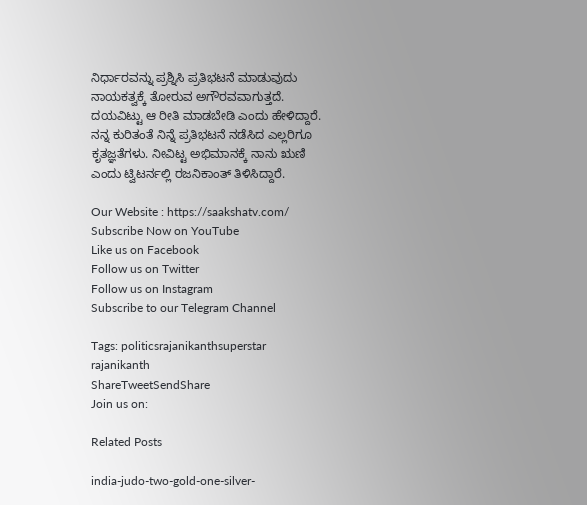ನಿರ್ಧಾರವನ್ನು ಪ್ರಶ್ನಿಸಿ ಪ್ರತಿಭಟನೆ ಮಾಡುವುದು ನಾಯಕತ್ವಕ್ಕೆ ತೋರುವ ಅಗೌರವವಾಗುತ್ತದೆ. ದಯವಿಟ್ಟು ಆ ರೀತಿ ಮಾಡಬೇಡಿ ಎಂದು ಹೇಳಿದ್ದಾರೆ. ನನ್ನ ಕುರಿತಂತೆ ನಿನ್ನೆ ಪ್ರತಿಭಟನೆ ನಡೆಸಿದ ಎಲ್ಲರಿಗೂ ಕೃತಜ್ಞತೆಗಳು. ನೀವಿಟ್ಟ ಅಭಿಮಾನಕ್ಕೆ ನಾನು ಋಣಿ ಎಂದು ಟ್ವಿಟರ್ನಲ್ಲಿ ರಜನಿಕಾಂತ್ ತಿಳಿಸಿದ್ದಾರೆ.

Our Website : https://saakshatv.com/
Subscribe Now on YouTube
Like us on Facebook
Follow us on Twitter
Follow us on Instagram
Subscribe to our Telegram Channel

Tags: politicsrajanikanthsuperstar rajanikanth
ShareTweetSendShare
Join us on:

Related Posts

india-judo-two-gold-one-silver-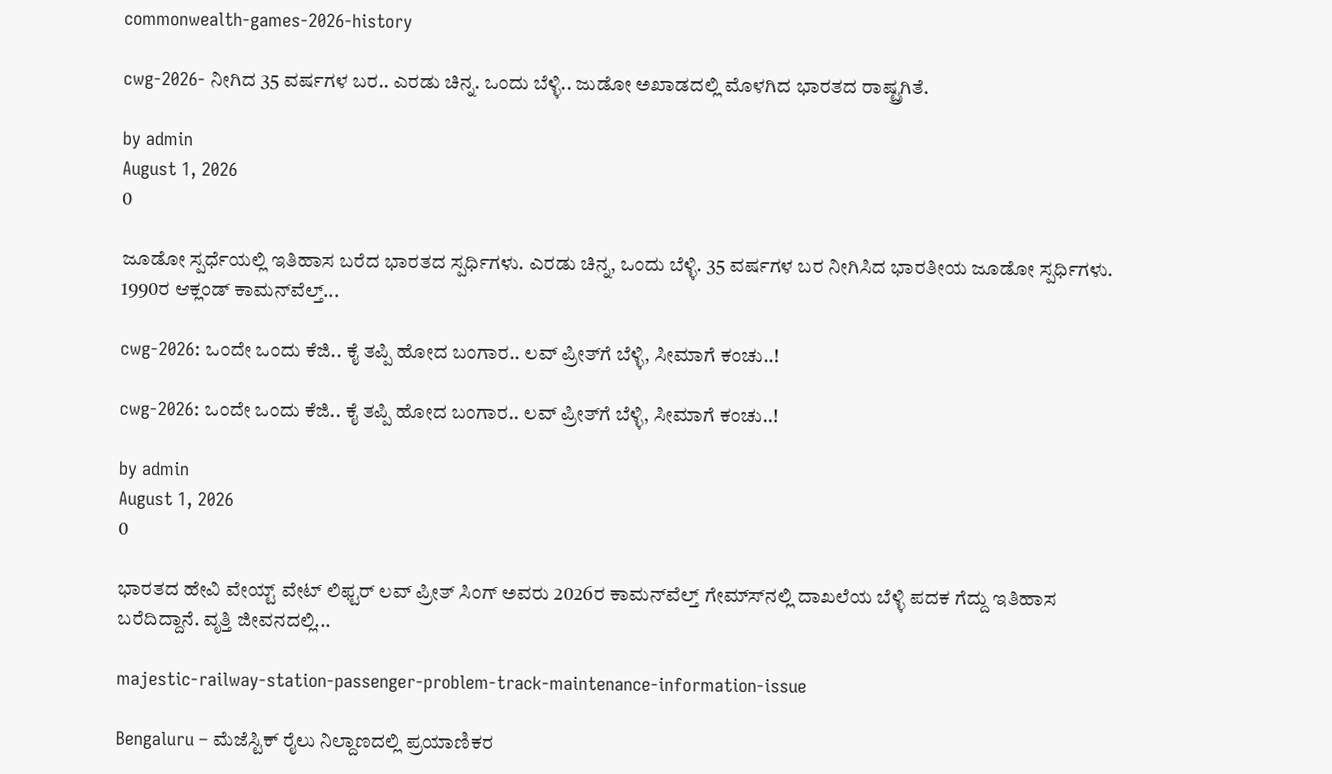commonwealth-games-2026-history

cwg-2026- ನೀಗಿದ 35 ವರ್ಷಗಳ ಬರ.. ಎರಡು ಚಿನ್ನ. ಒಂದು ಬೆಳ್ಳಿ.. ಜುಡೋ ಅಖಾಡದಲ್ಲಿ ಮೊಳಗಿದ ಭಾರತದ ರಾಷ್ಟ್ರಗಿತೆ.

by admin
August 1, 2026
0

ಜೂಡೋ ಸ್ಪರ್ಧೆಯಲ್ಲಿ ಇತಿಹಾಸ ಬರೆದ ಭಾರತದ ಸ್ಪರ್ಧಿಗಳು. ಎರಡು ಚಿನ್ನ, ಒಂದು ಬೆಳ್ಳಿ. 35 ವರ್ಷಗಳ ಬರ ನೀಗಿಸಿದ ಭಾರತೀಯ ಜೂಡೋ ಸ್ಪರ್ಧಿಗಳು. 1990ರ ಆಕ್ಲಂಡ್ ಕಾಮನ್‍ವೆಲ್ತ್...

cwg-2026: ಒಂದೇ ಒಂದು ಕೆಜಿ.. ಕೈ ತಪ್ಪಿ ಹೋದ ಬಂಗಾರ.. ಲವ್ ಪ್ರೀತ್‍ಗೆ ಬೆಳ್ಳಿ, ಸೀಮಾಗೆ ಕಂಚು..!

cwg-2026: ಒಂದೇ ಒಂದು ಕೆಜಿ.. ಕೈ ತಪ್ಪಿ ಹೋದ ಬಂಗಾರ.. ಲವ್ ಪ್ರೀತ್‍ಗೆ ಬೆಳ್ಳಿ, ಸೀಮಾಗೆ ಕಂಚು..!

by admin
August 1, 2026
0

ಭಾರತದ ಹೇವಿ ವೇಯ್ಟ್ ವೇಟ್ ಲಿಫ್ಟರ್ ಲವ್ ಪ್ರೀತ್ ಸಿಂಗ್ ಅವರು 2026ರ ಕಾಮನ್‍ವೆಲ್ತ್ ಗೇಮ್ಸ್‍ನಲ್ಲಿ ದಾಖಲೆಯ ಬೆಳ್ಳಿ ಪದಕ ಗೆದ್ದು ಇತಿಹಾಸ ಬರೆದಿದ್ದಾನೆ. ವೃತ್ತಿ ಜೀವನದಲ್ಲಿ...

majestic-railway-station-passenger-problem-track-maintenance-information-issue

Bengaluru – ಮೆಜೆಸ್ಟಿಕ್ ರೈಲು ನಿಲ್ದಾಣದಲ್ಲಿ ಪ್ರಯಾಣಿಕರ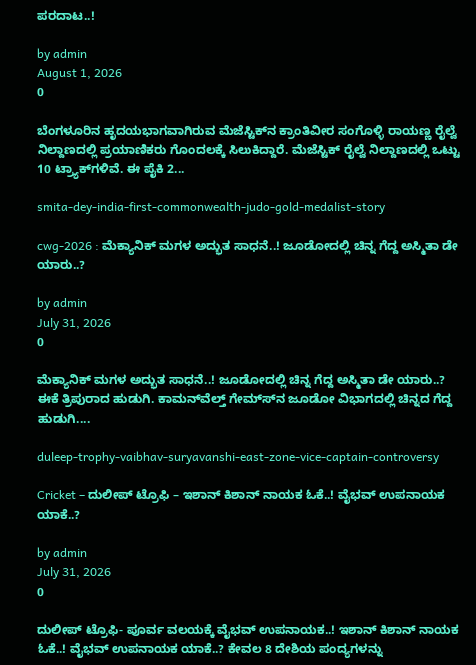ಪರದಾಟ..!

by admin
August 1, 2026
0

ಬೆಂಗಳೂರಿನ ಹೃದಯಭಾಗವಾಗಿರುವ ಮೆಜೆಸ್ಟಿಕ್‍ನ ಕ್ರಾಂತಿವೀರ ಸಂಗೊಳ್ಳಿ ರಾಯಣ್ಣ ರೈಲ್ವೆ ನಿಲ್ದಾಣದಲ್ಲಿ ಪ್ರಯಾಣಿಕರು ಗೊಂದಲಕ್ಕೆ ಸಿಲುಕಿದ್ದಾರೆ. ಮೆಜೆಸ್ಟಿಕ್ ರೈಲ್ವೆ ನಿಲ್ದಾಣದಲ್ಲಿ ಒಟ್ಟು 10 ಟ್ರ್ಯಾಕ್‍ಗಳಿವೆ. ಈ ಪೈಕಿ 2...

smita-dey-india-first-commonwealth-judo-gold-medalist-story

cwg-2026 : ಮೆಕ್ಯಾನಿಕ್ ಮಗಳ ಅದ್ಭುತ ಸಾಧನೆ..! ಜೂಡೋದಲ್ಲಿ ಚಿನ್ನ ಗೆದ್ದ ಅಸ್ಮಿತಾ ಡೇ ಯಾರು..?

by admin
July 31, 2026
0

ಮೆಕ್ಯಾನಿಕ್ ಮಗಳ ಅದ್ಭುತ ಸಾಧನೆ..! ಜೂಡೋದಲ್ಲಿ ಚಿನ್ನ ಗೆದ್ದ ಅಸ್ಮಿತಾ ಡೇ ಯಾರು..? ಈಕೆ ತ್ರಿಪುರಾದ ಹುಡುಗಿ. ಕಾಮನ್‍ವೆಲ್ತ್ ಗೇಮ್ಸ್‍ನ ಜೂಡೋ ವಿಭಾಗದಲ್ಲಿ ಚಿನ್ನದ ಗೆದ್ದ ಹುಡುಗಿ....

duleep-trophy-vaibhav-suryavanshi-east-zone-vice-captain-controversy

Cricket – ದುಲೀಪ್ ಟ್ರೊಫಿ – ಇಶಾನ್ ಕಿಶಾನ್ ನಾಯಕ ಓಕೆ..! ವೈಭವ್ ಉಪನಾಯಕ ಯಾಕೆ..?

by admin
July 31, 2026
0

ದುಲೀಪ್ ಟ್ರೊಫಿ- ಪೂರ್ವ ವಲಯಕ್ಕೆ ವೈಭವ್ ಉಪನಾಯಕ..! ಇಶಾನ್ ಕಿಶಾನ್ ನಾಯಕ ಓಕೆ..! ವೈಭವ್ ಉಪನಾಯಕ ಯಾಕೆ..? ಕೇವಲ 8 ದೇಶಿಯ ಪಂದ್ಯಗಳನ್ನು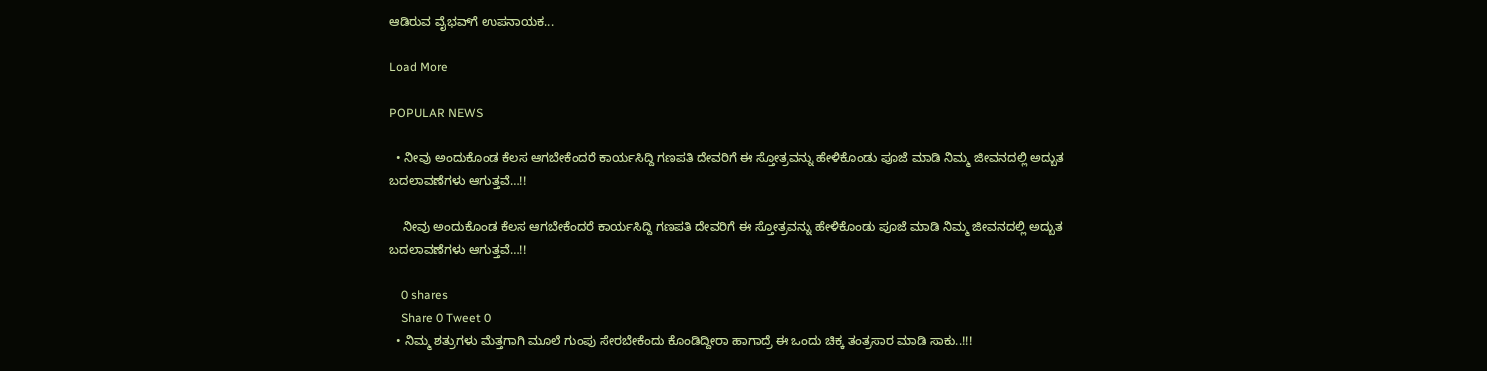ಆಡಿರುವ ವೈಭವ್‍ಗೆ ಉಪನಾಯಕ...

Load More

POPULAR NEWS

  • ನೀವು ಅಂದುಕೊಂಡ ಕೆಲಸ ಆಗಬೇಕೆಂದರೆ ಕಾರ್ಯಸಿದ್ದಿ ಗಣಪತಿ ದೇವರಿಗೆ ಈ ಸ್ತೋತ್ರವನ್ನು ಹೇಳಿಕೊಂಡು ಪೂಜೆ ಮಾಡಿ ನಿಮ್ಮ ಜೀವನದಲ್ಲಿ ಅದ್ಬುತ ಬದಲಾವಣೆಗಳು ಆಗುತ್ತವೆ…!!

    ನೀವು ಅಂದುಕೊಂಡ ಕೆಲಸ ಆಗಬೇಕೆಂದರೆ ಕಾರ್ಯಸಿದ್ದಿ ಗಣಪತಿ ದೇವರಿಗೆ ಈ ಸ್ತೋತ್ರವನ್ನು ಹೇಳಿಕೊಂಡು ಪೂಜೆ ಮಾಡಿ ನಿಮ್ಮ ಜೀವನದಲ್ಲಿ ಅದ್ಬುತ ಬದಲಾವಣೆಗಳು ಆಗುತ್ತವೆ…!!

    0 shares
    Share 0 Tweet 0
  • ನಿಮ್ಮ ಶತ್ರುಗಳು ಮೆತ್ತಗಾಗಿ ಮೂಲೆ ಗುಂಪು ಸೇರಬೇಕೆಂದು ಕೊಂಡಿದ್ದೀರಾ ಹಾಗಾದ್ರೆ ಈ ಒಂದು ಚಿಕ್ಕ ತಂತ್ರಸಾರ ಮಾಡಿ ಸಾಕು..!!!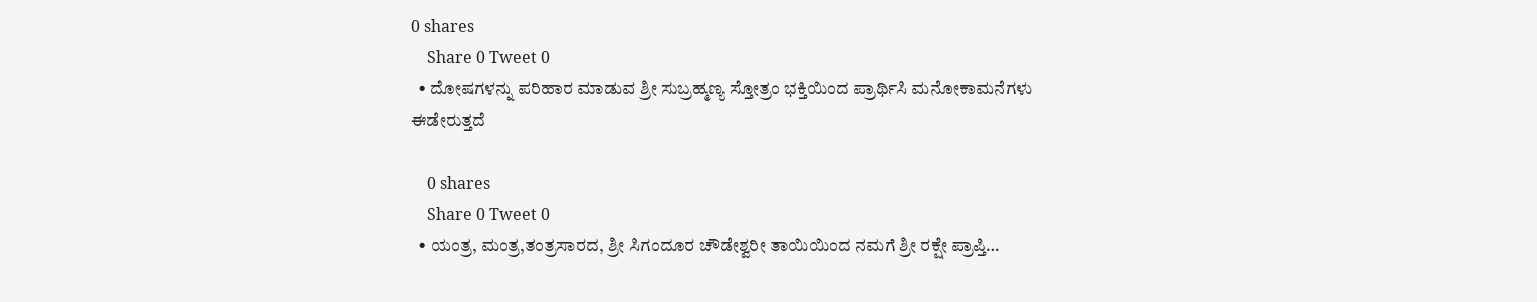0 shares
    Share 0 Tweet 0
  • ದೋಷಗಳನ್ನು ಪರಿಹಾರ ಮಾಡುವ ಶ್ರೀ ಸುಬ್ರಹ್ಮಣ್ಯ ಸ್ತೋತ್ರಂ ಭಕ್ತಿಯಿಂದ ಪ್ರಾರ್ಥಿಸಿ ಮನೋಕಾಮನೆಗಳು ಈಡೇರುತ್ತದೆ

    0 shares
    Share 0 Tweet 0
  • ಯಂತ್ರ, ಮಂತ್ರ,ತಂತ್ರಸಾರದ, ಶ್ರೀ ಸಿಗಂದೂರ ಚೌಡೇಶ್ವರೀ ತಾಯಿಯಿಂದ ನಮಗೆ ಶ್ರೀ ರಕ್ಷೇ ಪ್ರಾಪ್ತಿ…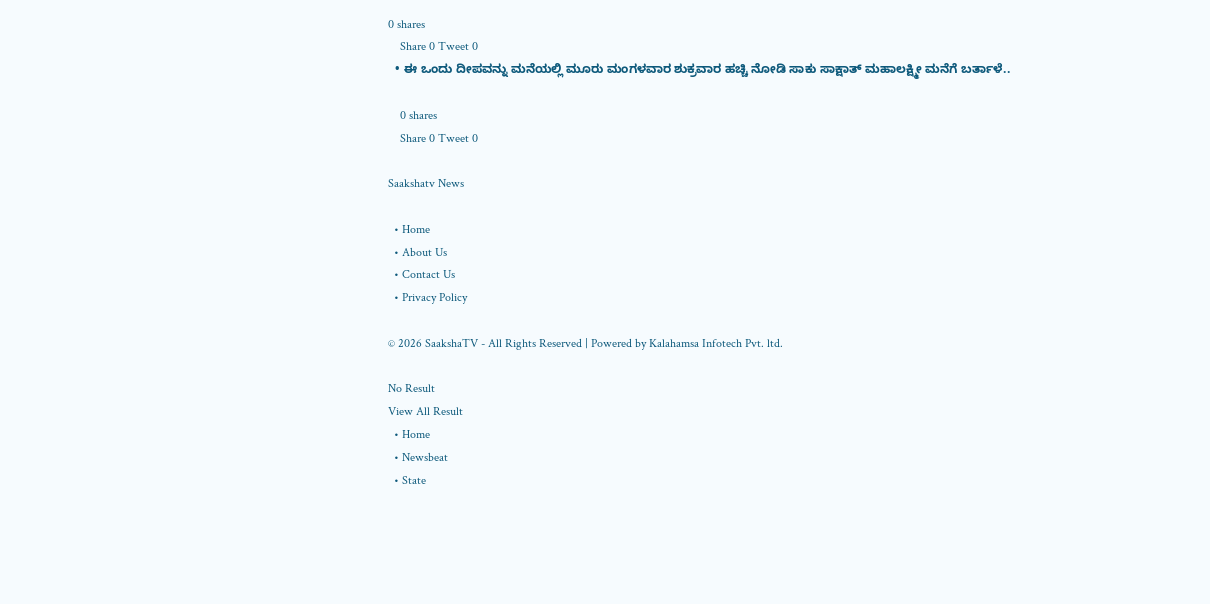0 shares
    Share 0 Tweet 0
  • ಈ ಒಂದು ದೀಪವನ್ನು ಮನೆಯಲ್ಲಿ ಮೂರು ಮಂಗಳವಾರ ಶುಕ್ರವಾರ ಹಚ್ಚಿ ನೋಡಿ ಸಾಕು ಸಾಕ್ಷಾತ್ ಮಹಾಲಕ್ಷ್ಮೀ ಮನೆಗೆ ಬರ್ತಾಳೆ..

    0 shares
    Share 0 Tweet 0

Saakshatv News

  • Home
  • About Us
  • Contact Us
  • Privacy Policy

© 2026 SaakshaTV - All Rights Reserved | Powered by Kalahamsa Infotech Pvt. ltd.

No Result
View All Result
  • Home
  • Newsbeat
  • State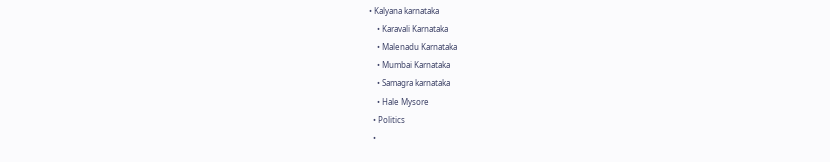• Kalyana karnataka
    • Karavali Karnataka
    • Malenadu Karnataka
    • Mumbai Karnataka
    • Samagra karnataka
    • Hale Mysore
  • Politics
  •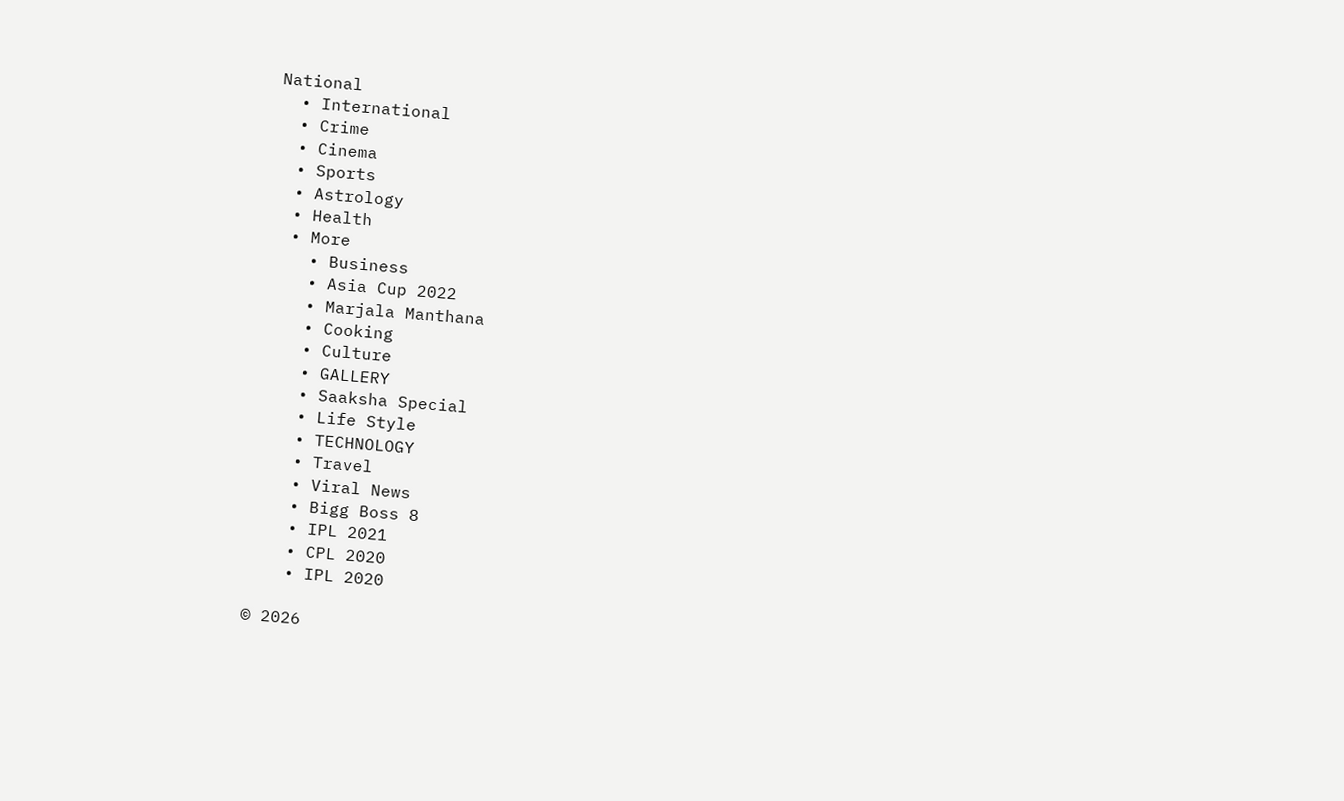National
  • International
  • Crime
  • Cinema
  • Sports
  • Astrology
  • Health
  • More
    • Business
    • Asia Cup 2022
    • Marjala Manthana
    • Cooking
    • Culture
    • GALLERY
    • Saaksha Special
    • Life Style
    • TECHNOLOGY
    • Travel
    • Viral News
    • Bigg Boss 8
    • IPL 2021
    • CPL 2020
    • IPL 2020

© 2026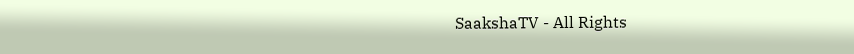SaakshaTV - All Rights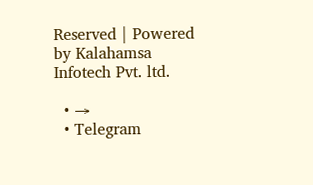Reserved | Powered by Kalahamsa Infotech Pvt. ltd.

  • →
  • Telegram